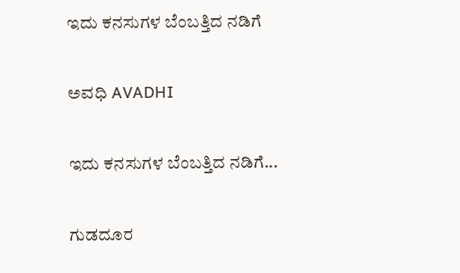ಇದು ಕನಸುಗಳ ಬೆಂಬತ್ತಿದ ನಡಿಗೆ‍

ಅವಧಿ AVADHI

ಇದು ಕನಸುಗಳ ಬೆಂಬತ್ತಿದ ನಡಿಗೆ...

ಗುಡದೂರ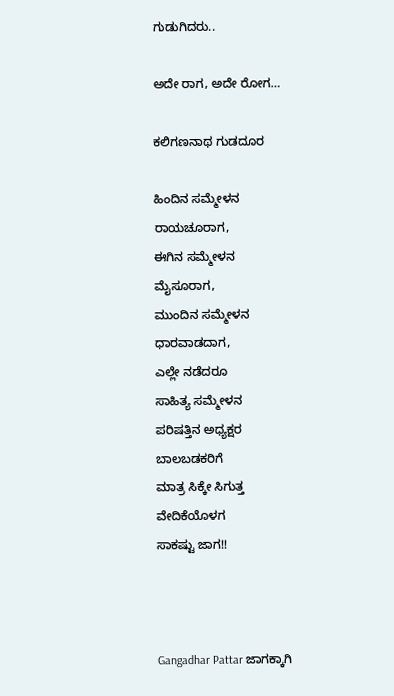ಗುಡುಗಿದರು..

ಅದೇ ರಾಗ, ಅದೇ ರೋಗ…

ಕಲಿಗಣನಾಥ ಗುಡದೂರ

ಹಿಂದಿನ ಸಮ್ಮೇಳನ
ರಾಯಚೂರಾಗ,
ಈಗಿನ ಸಮ್ಮೇಳನ
ಮೈಸೂರಾಗ,
ಮುಂದಿನ ಸಮ್ಮೇಳನ
ಧಾರವಾಡದಾಗ,
ಎಲ್ಲೇ ನಡೆದರೂ
ಸಾಹಿತ್ಯ ಸಮ್ಮೇಳನ
ಪರಿಷತ್ತಿನ ಅಧ್ಯಕ್ಷರ
ಬಾಲಬಡಕರಿಗೆ
ಮಾತ್ರ ಸಿಕ್ಕೇ ಸಿಗುತ್ತ
ವೇದಿಕೆಯೊಳಗ
ಸಾಕಷ್ಟು ಜಾಗ!!



Gangadhar Pattar ಜಾಗಕ್ಕಾಗಿ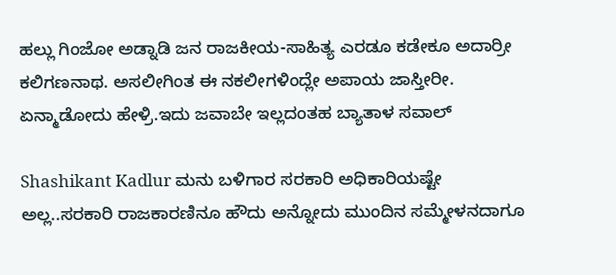ಹಲ್ಲು ಗಿಂಜೋ ಅಡ್ನಾಡಿ ಜನ ರಾಜಕೀಯ-ಸಾಹಿತ್ಯ ಎರಡೂ ಕಡೇಕೂ ಅದಾರ್ರೀ ಕಲಿಗಣನಾಥ. ಅಸಲೀಗಿಂತ ಈ ನಕಲೀಗಳಿಂದ್ಲೇ ಅಪಾಯ ಜಾಸ್ತೀರೀ. ಏನ್ಮಾಡೋದು ಹೇಳ್ರಿ.ಇದು ಜವಾಬೇ ಇಲ್ಲದಂತಹ ಬ್ಯಾತಾಳ ಸವಾಲ್

Shashikant Kadlur ಮನು ಬಳಿಗಾರ ಸರಕಾರಿ ಅಧಿಕಾರಿಯಷ್ಟೇ ಅಲ್ಲ..ಸರಕಾರಿ ರಾಜಕಾರಣಿನೂ ಹೌದು ಅನ್ನೋದು ಮುಂದಿನ ಸಮ್ಮೇಳನದಾಗೂ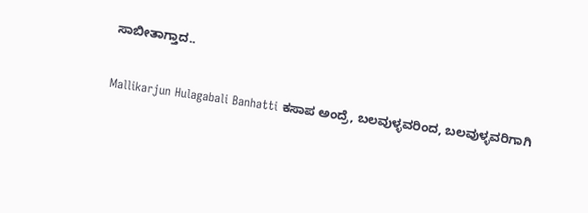ಸಾಬೀತಾಗ್ತಾದ..

Mallikarjun Hulagabali Banhatti ಕಸಾಪ ಅಂದ್ರೆ, ಬಲವುಳ್ಳವರಿಂದ, ಬಲವುಳ್ಳವರಿಗಾಗಿ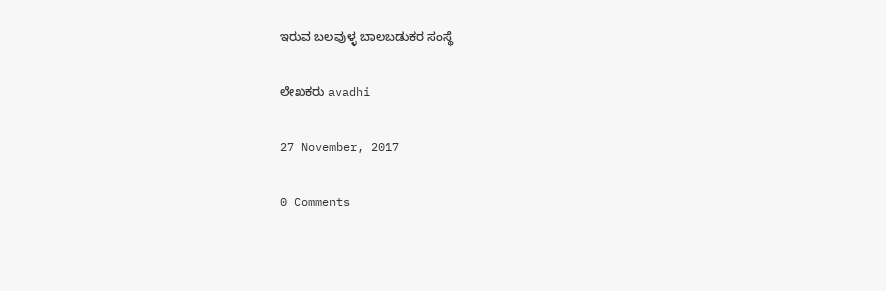ಇರುವ ಬಲವುಳ್ಳ ಬಾಲಬಡುಕರ ಸಂಸ್ಥೆ

ಲೇಖಕರು avadhi

27 November, 2017

0 Comments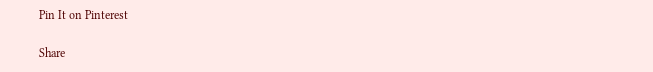Pin It on Pinterest

Share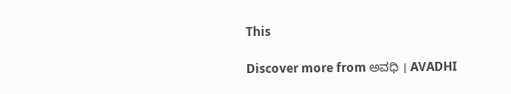This

Discover more from ಅವಧಿ । AVADHI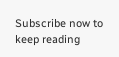Subscribe now to keep reading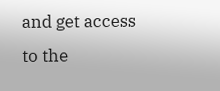and get access to the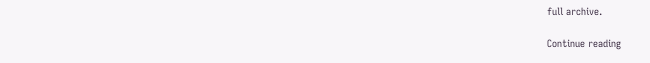full archive.

Continue reading